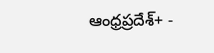ఆంధ్రప్రదేశ్+ -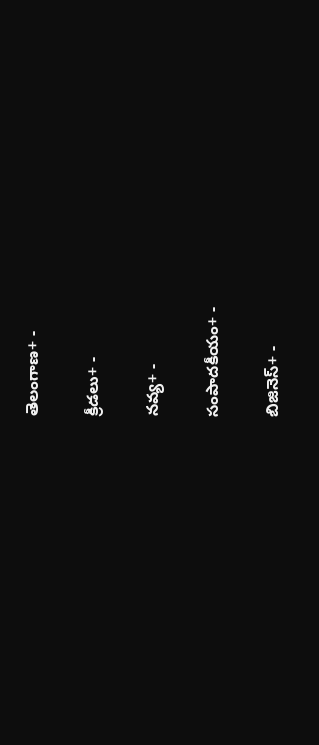తెలంగాణ+ -

క్రీడలు+ -

నవ్య+ -

సంపాదకీయం+ -

బిజినెస్+ -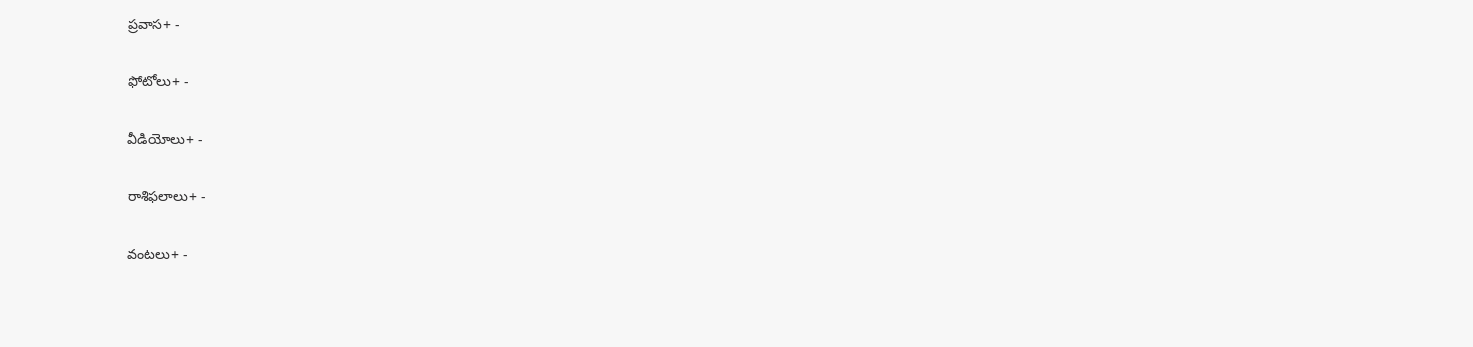ప్రవాస+ -

ఫోటోలు+ -

వీడియోలు+ -

రాశిఫలాలు+ -

వంటలు+ -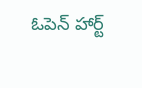ఓపెన్ హార్ట్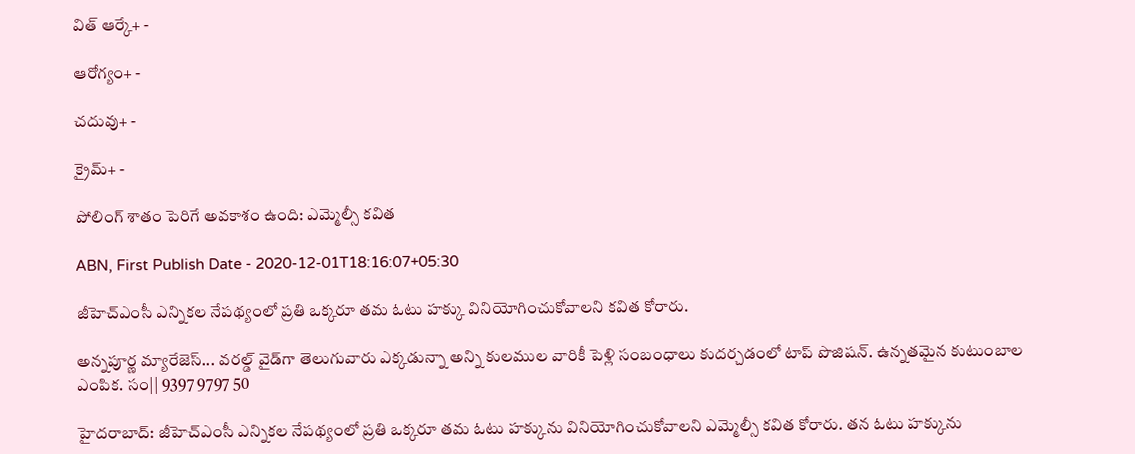విత్ ఆర్కే+ -

ఆరోగ్యం+ -

చదువు+ -

క్రైమ్+ -

పోలింగ్‌ శాతం పెరిగే అవకాశం ఉంది: ఎమ్మెల్సీ కవిత

ABN, First Publish Date - 2020-12-01T18:16:07+05:30

జీహెచ్ఎంసీ ఎన్నికల నేపథ్యంలో ప్రతి ఒక్కరూ తమ ఓటు హక్కు వినియోగించుకోవాలని కవిత కోరారు.

అన్నపూర్ణ మ్యారేజెస్... వరల్డ్ వైడ్‌గా తెలుగువారు ఎక్కడున్నా అన్ని కులముల వారికీ పెళ్లి సంబంధాలు కుదర్చడంలో టాప్ పొజిషన్. ఉన్నతమైన కుటుంబాల ఎంపిక. సం|| 9397 9797 50

హైదరాబాద్: జీహెచ్ఎంసీ ఎన్నికల నేపథ్యంలో ప్రతి ఒక్కరూ తమ ఓటు హక్కును వినియోగించుకోవాలని ఎమ్మెల్సీ కవిత కోరారు. తన ఓటు హక్కును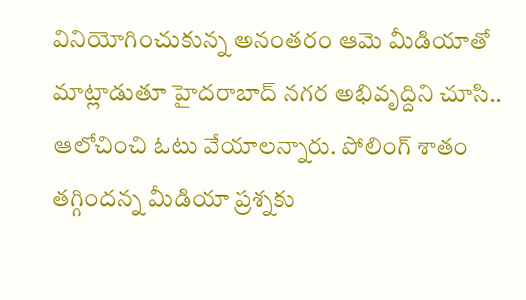వినియోగించుకున్న అనంతరం ఆమె మీడియాతో మాట్లాడుతూ హైదరాబాద్ నగర అభివృద్దిని చూసి.. ఆలోచించి ఓటు వేయాలన్నారు. పోలింగ్ శాతం తగ్గిందన్న మీడియా ప్రశ్నకు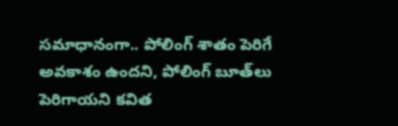సమాధానంగా.. పోలింగ్‌ శాతం పెరిగే అవకాశం ఉందని, పోలింగ్ బూత్‌లు పెరిగాయని కవిత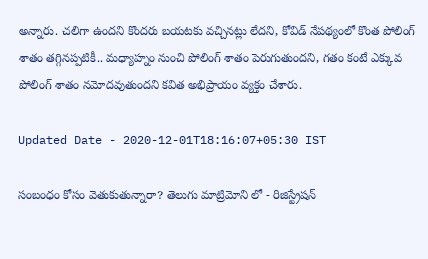అన్నారు. చలిగా ఉందని కొందరు బయటకు వచ్చినట్లు లేదని, కోవిడ్ నేపథ్యంలో కొంత పోలింగ్ శాతం తగ్గినప్పటికీ.. మధ్యాహ్నం నుంచి పోలింగ్ శాతం పెరుగుతుందని, గతం కంటే ఎక్కువ పోలింగ్‌ శాతం నమోదవుతుందని కవిత అభిప్రాయం వ్యక్తం చేశారు.

Updated Date - 2020-12-01T18:16:07+05:30 IST

సంబంధం కోసం వెతుకుతున్నారా? తెలుగు మాట్రిమోని లో - రిజిస్ట్రేషన్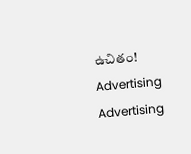ఉచితం!
Advertising
Advertising